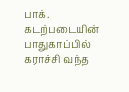பாக். கடற்படையின் பாதுகாப்பில் கராச்சி வந்த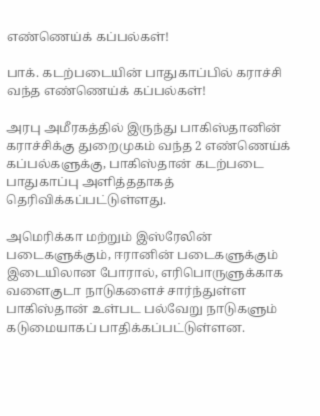எண்ணெய்க் கப்பல்கள்!

பாக். கடற்படையின் பாதுகாப்பில் கராச்சி வந்த எண்ணெய்க் கப்பல்கள்!

அரபு அமீரகத்தில் இருந்து பாகிஸ்தானின் கராச்சிக்கு துறைமுகம் வந்த 2 எண்ணெய்க் கப்பல்களுக்கு, பாகிஸ்தான் கடற்படை பாதுகாப்பு அளித்ததாகத் தெரிவிக்கப்பட்டுள்ளது.

அமெரிக்கா மற்றும் இஸ்ரேலின் படைகளுக்கும், ஈரானின் படைகளுக்கும் இடையிலான போரால், எரிபொருளுக்காக வளைகுடா நாடுகளைச் சார்ந்துள்ள பாகிஸ்தான் உள்பட பல்வேறு நாடுகளும் கடுமையாகப் பாதிக்கப்பட்டுள்ளன.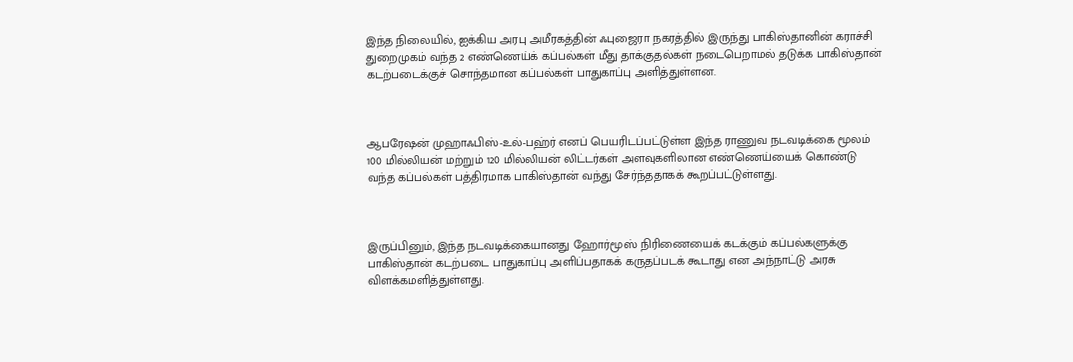இந்த நிலையில், ஐக்கிய அரபு அமீரகத்தின் ஃபுஜைரா நகரத்தில் இருந்து பாகிஸ்தானின் கராச்சி துறைமுகம் வந்த 2 எண்ணெய்க் கப்பல்கள் மீது தாக்குதல்கள் நடைபெறாமல் தடுக்க பாகிஸ்தான் கடற்படைக்குச் சொந்தமான கப்பல்கள் பாதுகாப்பு அளித்துள்ளன.



ஆபரேஷன் முஹாஃபிஸ்-உல்-பஹ்ர் எனப் பெயரிடப்பட்டுள்ள இந்த ராணுவ நடவடிக்கை மூலம் 100 மில்லியன் மற்றும் 120 மில்லியன் லிட்டர்கள் அளவுகளிலான எண்ணெய்யைக் கொண்டு வந்த கப்பல்கள் பத்திரமாக பாகிஸ்தான் வந்து சேர்ந்ததாகக் கூறப்பட்டுள்ளது.



இருப்பினும், இந்த நடவடிக்கையானது ஹோர்மூஸ் நிரிணையைக் கடக்கும் கப்பல்களுக்கு பாகிஸ்தான் கடற்படை பாதுகாப்பு அளிப்பதாகக் கருதப்படக் கூடாது என அந்நாட்டு அரசு விளக்கமளித்துள்ளது.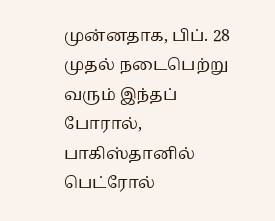முன்னதாக, பிப். 28 முதல் நடைபெற்று வரும் இந்தப் போரால், பாகிஸ்தானில் பெட்ரோல்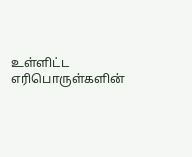உள்ளிட்ட எரிபொருள்களின்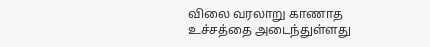விலை வரலாறு காணாத உச்சத்தை அடைந்துள்ளது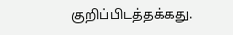குறிப்பிடத்தக்கது.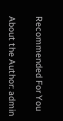Recommended For You

About the Author: admin